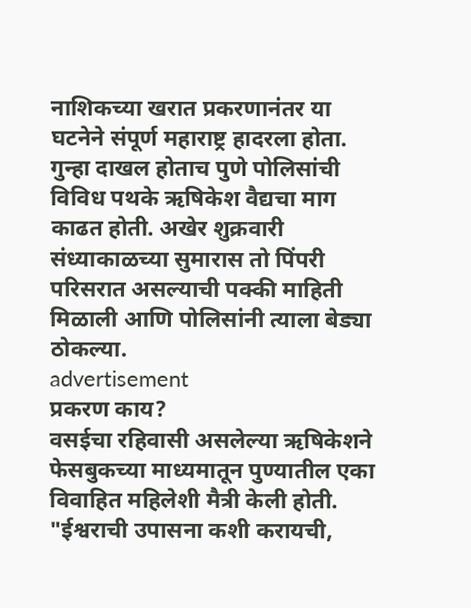नाशिकच्या खरात प्रकरणानंतर या घटनेने संपूर्ण महाराष्ट्र हादरला होता. गुन्हा दाखल होताच पुणे पोलिसांची विविध पथके ऋषिकेश वैद्यचा माग काढत होती. अखेर शुक्रवारी संध्याकाळच्या सुमारास तो पिंपरी परिसरात असल्याची पक्की माहिती मिळाली आणि पोलिसांनी त्याला बेड्या ठोकल्या.
advertisement
प्रकरण काय?
वसईचा रहिवासी असलेल्या ऋषिकेशने फेसबुकच्या माध्यमातून पुण्यातील एका विवाहित महिलेशी मैत्री केली होती. "ईश्वराची उपासना कशी करायची,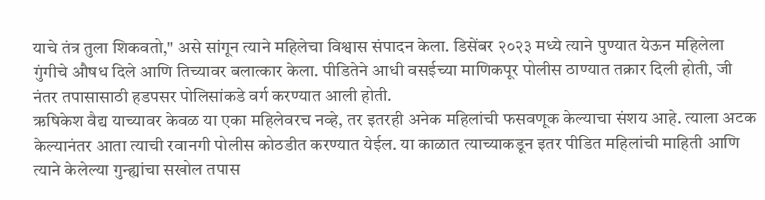याचे तंत्र तुला शिकवतो," असे सांगून त्याने महिलेचा विश्वास संपादन केला. डिसेंबर २०२३ मध्ये त्याने पुण्यात येऊन महिलेला गुंगीचे औषध दिले आणि तिच्यावर बलात्कार केला. पीडितेने आधी वसईच्या माणिकपूर पोलीस ठाण्यात तक्रार दिली होती, जी नंतर तपासासाठी हडपसर पोलिसांकडे वर्ग करण्यात आली होती.
ऋषिकेश वैद्य याच्यावर केवळ या एका महिलेवरच नव्हे, तर इतरही अनेक महिलांची फसवणूक केल्याचा संशय आहे. त्याला अटक केल्यानंतर आता त्याची रवानगी पोलीस कोठडीत करण्यात येईल. या काळात त्याच्याकडून इतर पीडित महिलांची माहिती आणि त्याने केलेल्या गुन्ह्यांचा सखोल तपास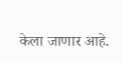केला जाणार आहे.